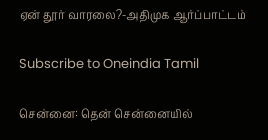ஏன் தூர் வாரலை?-அதிமுக ஆர்ப்பாட்டம்

Subscribe to Oneindia Tamil

சென்னை: தென் சென்னையில்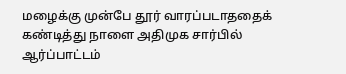மழைக்கு முன்பே தூர் வாரப்படாததைக் கண்டித்து நாளை அதிமுக சார்பில் ஆர்ப்பாட்டம்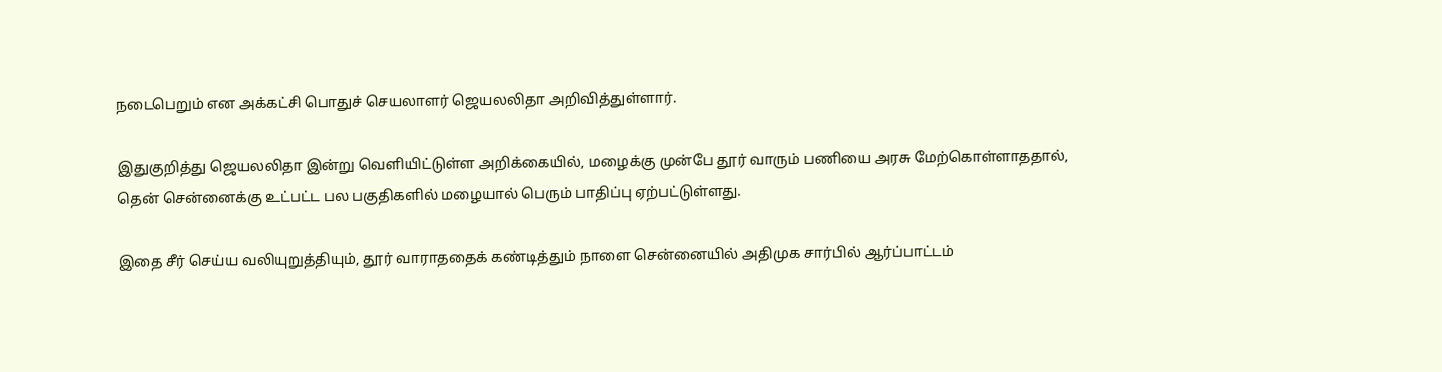நடைபெறும் என அக்கட்சி பொதுச் செயலாளர் ஜெயலலிதா அறிவித்துள்ளார்.

இதுகுறித்து ஜெயலலிதா இன்று வெளியிட்டுள்ள அறிக்கையில், மழைக்கு முன்பே தூர் வாரும் பணியை அரசு மேற்கொள்ளாததால், தென் சென்னைக்கு உட்பட்ட பல பகுதிகளில் மழையால் பெரும் பாதிப்பு ஏற்பட்டுள்ளது.

இதை சீர் செய்ய வலியுறுத்தியும், தூர் வாராததைக் கண்டித்தும் நாளை சென்னையில் அதிமுக சார்பில் ஆர்ப்பாட்டம்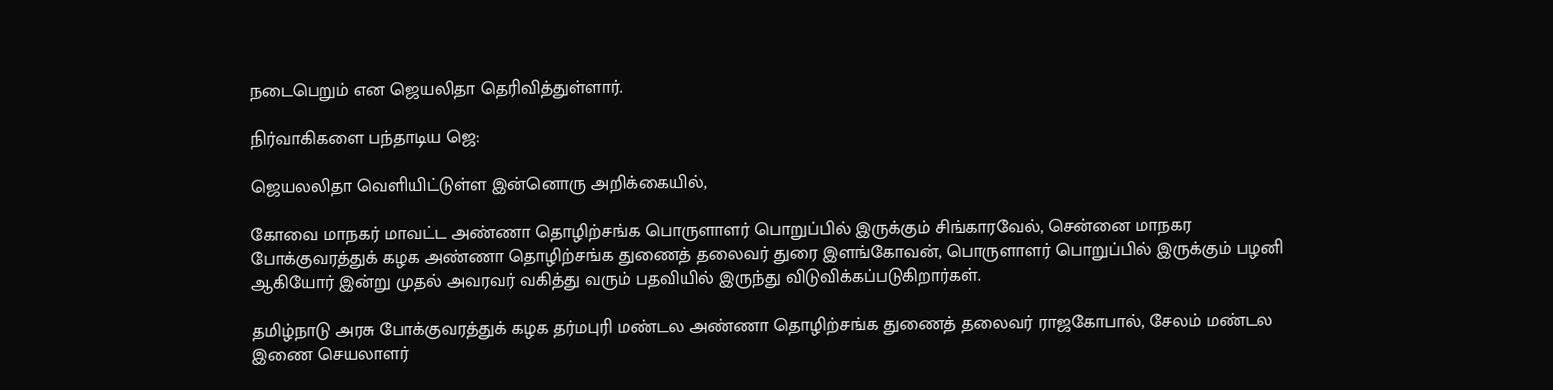நடைபெறும் என ஜெயலிதா தெரிவித்துள்ளார்.

நிர்வாகிகளை பந்தாடிய ஜெ:

ஜெயலலிதா வெளியிட்டுள்ள இன்னொரு அறிக்கையில்,

கோவை மாநகர் மாவட்ட அண்ணா தொழிற்சங்க பொருளாளர் பொறுப்பில் இருக்கும் சிங்காரவேல், சென்னை மாநகர போக்குவரத்துக் கழக அண்ணா தொழிற்சங்க துணைத் தலைவர் துரை இளங்கோவன், பொருளாளர் பொறுப்பில் இருக்கும் பழனி ஆகியோர் இன்று முதல் அவரவர் வகித்து வரும் பதவியில் இருந்து விடுவிக்கப்படுகிறார்கள்.

தமிழ்நாடு அரசு போக்குவரத்துக் கழக தர்மபுரி மண்டல அண்ணா தொழிற்சங்க துணைத் தலைவர் ராஜகோபால், சேலம் மண்டல இணை செயலாளர்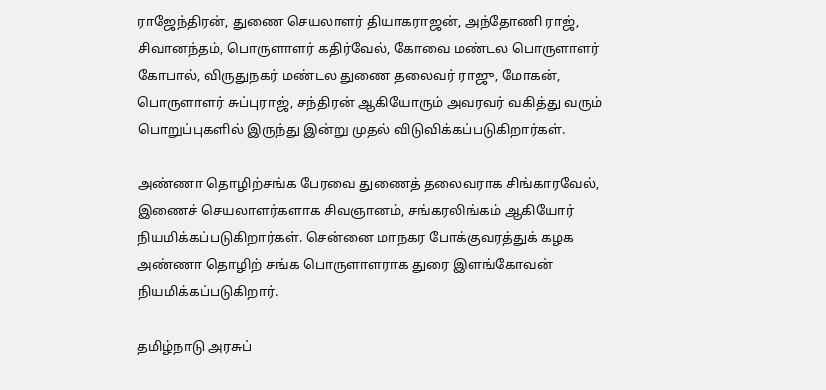ராஜேந்திரன், துணை செயலாளர் தியாகராஜன், அந்தோணி ராஜ், சிவானந்தம், பொருளாளர் கதிர்வேல், கோவை மண்டல பொருளாளர் கோபால், விருதுநகர் மண்டல துணை தலைவர் ராஜு, மோகன், பொருளாளர் சுப்புராஜ், சந்திரன் ஆகியோரும் அவரவர் வகித்து வரும் பொறுப்புகளில் இருந்து இன்று முதல் விடுவிக்கப்படுகிறார்கள்.

அண்ணா தொழிற்சங்க பேரவை துணைத் தலைவராக சிங்காரவேல், இணைச் செயலாளர்களாக சிவஞானம், சங்கரலிங்கம் ஆகியோர் நியமிக்கப்படுகிறார்கள். சென்னை மாநகர போக்குவரத்துக் கழக அண்ணா தொழிற் சங்க பொருளாளராக துரை இளங்கோவன் நியமிக்கப்படுகிறார்.

தமிழ்நாடு அரசுப்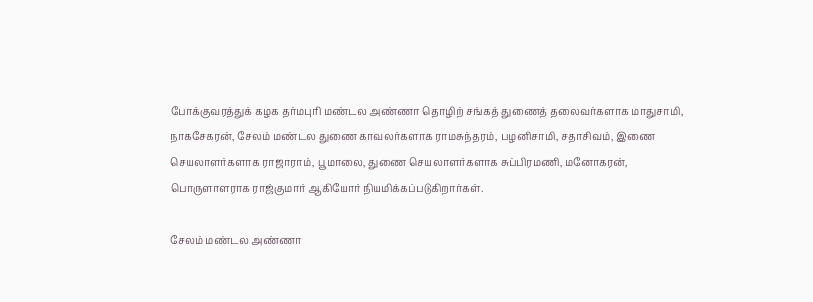போக்குவரத்துக் கழக தர்மபுரி மண்டல அண்ணா தொழிற் சங்கத் துணைத் தலைவர்களாக மாதுசாமி, நாகசேகரன், சேலம் மண்டல துணை காவலர்களாக ராமசுந்தரம், பழனிசாமி, சதாசிவம், இணை செயலாளர்களாக ராஜாராம், பூமாலை, துணை செயலாளர்களாக சுப்பிரமணி, மனோகரன், பொருளாளராக ராஜ்குமார் ஆகியோர் நியமிக்கப்படுகிறார்கள்.

சேலம் மண்டல அண்ணா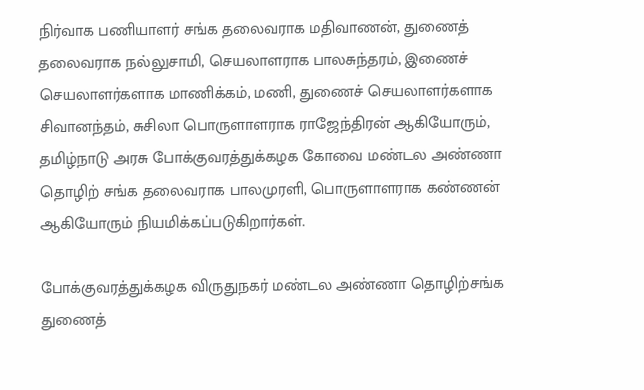நிர்வாக பணியாளர் சங்க தலைவராக மதிவாணன், துணைத் தலைவராக நல்லுசாமி, செயலாளராக பாலசுந்தரம், இணைச் செயலாளர்களாக மாணிக்கம், மணி, துணைச் செயலாளர்களாக சிவானந்தம், சுசிலா பொருளாளராக ராஜேந்திரன் ஆகியோரும், தமிழ்நாடு அரசு போக்குவரத்துக்கழக கோவை மண்டல அண்ணா தொழிற் சங்க தலைவராக பாலமுரளி, பொருளாளராக கண்ணன் ஆகியோரும் நியமிக்கப்படுகிறார்கள்.

போக்குவரத்துக்கழக விருதுநகர் மண்டல அண்ணா தொழிற்சங்க துணைத்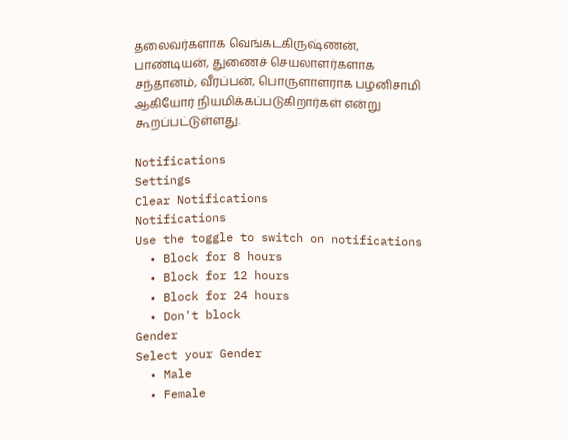தலைவர்களாக வெங்கடகிருஷ்ணன், பாண்டியன், துணைச் செயலாளர்களாக சந்தானம், வீரப்பன், பொருளாளராக பழனிசாமி ஆகியோர் நியமிக்கப்படுகிறார்கள் என்று கூறப்பட்டுள்ளது.

Notifications
Settings
Clear Notifications
Notifications
Use the toggle to switch on notifications
  • Block for 8 hours
  • Block for 12 hours
  • Block for 24 hours
  • Don't block
Gender
Select your Gender
  • Male
  • Female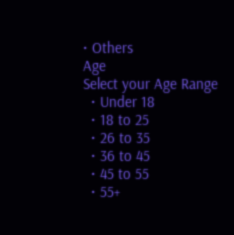• Others
Age
Select your Age Range
  • Under 18
  • 18 to 25
  • 26 to 35
  • 36 to 45
  • 45 to 55
  • 55+